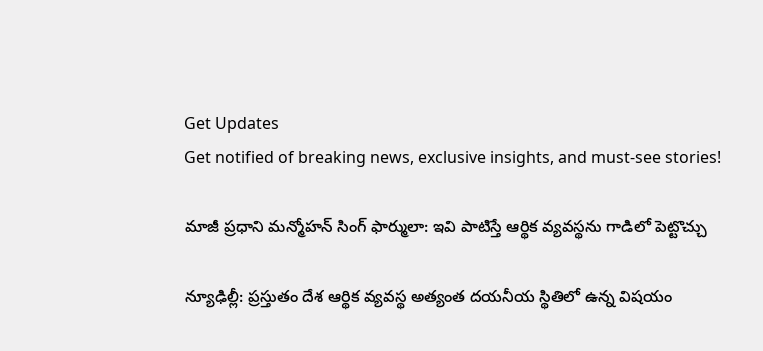Get Updates
Get notified of breaking news, exclusive insights, and must-see stories!

మాజీ ప్రధాని మన్మోహన్ సింగ్ ఫార్ములా: ఇవి పాటిస్తే ఆర్థిక వ్యవస్థను గాడిలో పెట్టొచ్చు

న్యూఢిల్లీ: ప్రస్తుతం దేశ ఆర్థిక వ్యవస్థ అత్యంత దయనీయ స్థితిలో ఉన్న విషయం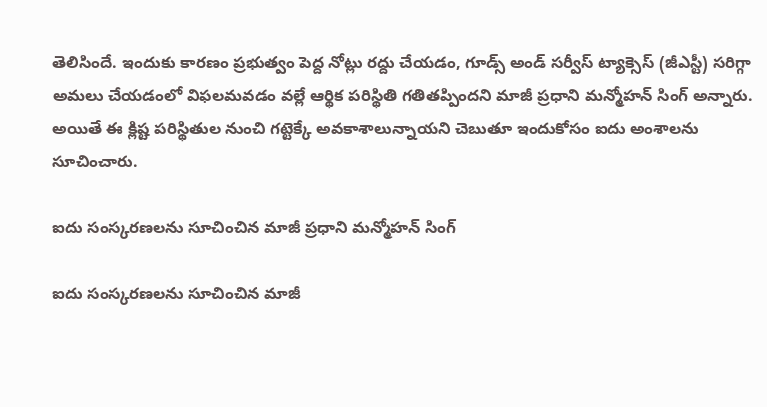తెలిసిందే. ఇందుకు కారణం ప్రభుత్వం పెద్ద నోట్లు రద్దు చేయడం, గూడ్స్ అండ్ సర్వీస్ ట్యాక్సెస్ (జీఎస్టీ) సరిగ్గా అమలు చేయడంలో విఫలమవడం వల్లే ఆర్థిక పరిస్థితి గతితప్పిందని మాజీ ప్రధాని మన్మోహన్ సింగ్ అన్నారు. అయితే ఈ క్లిష్ట పరిస్థితుల నుంచి గట్టెక్కే అవకాశాలున్నాయని చెబుతూ ఇందుకోసం ఐదు అంశాలను సూచించారు.

ఐదు సంస్కరణలను సూచించిన మాజీ ప్రధాని మన్మోహన్ సింగ్

ఐదు సంస్కరణలను సూచించిన మాజీ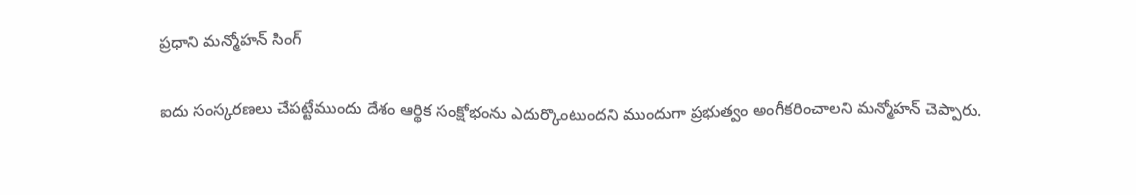ప్రధాని మన్మోహన్ సింగ్

ఐదు సంస్కరణలు చేపట్టేముందు దేశం ఆర్థిక సంక్షోభంను ఎదుర్కొంటుందని ముందుగా ప్రభుత్వం అంగీకరించాలని మన్మోహన్ చెప్పారు.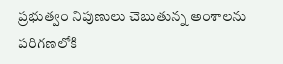ప్రభుత్వం నిపుణులు చెబుతున్న అంశాలను పరిగణలోకి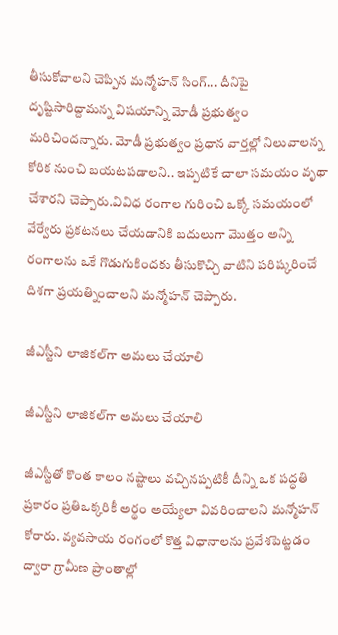తీసుకోవాలని చెప్పిన మన్మోహన్ సింగ్... దీనిపై దృష్టిసారిద్దామన్న విషయాన్ని మోడీ ప్రభుత్వం మరిచిందన్నారు. మోడీ ప్రభుత్వం ప్రధాన వార్తల్లో నిలువాలన్న కోరిక నుంచి బయటపడాలని.. ఇప్పటికే చాలా సమయం వృథా చేశారని చెప్పారు.వివిధ రంగాల గురించి ఒక్కో సమయంలో వేర్వేరు ప్రకటనలు చేయడానికి బదులుగా మొత్తం అన్ని రంగాలను ఒకే గొడుగుకిందకు తీసుకొచ్చి వాటిని పరిష్కరించే దిశగా ప్రయత్నించాలని మన్మోహన్ చెప్పారు.

జీఎస్టీని లాజికల్‌గా అమలు చేయాలి

జీఎస్టీని లాజికల్‌గా అమలు చేయాలి

జీఎస్టీతో కొంత కాలం నష్టాలు వచ్చినప్పటికీ దీన్ని ఒక పద్ధతి ప్రకారం ప్రతిఒక్కరికీ అర్థం అయ్యేలా వివరించాలని మన్మోహన్ కోరారు. వ్యవసాయ రంగంలో కొత్త విధానాలను ప్రవేశపెట్టడం ద్వారా గ్రామీణ ప్రాంతాల్లో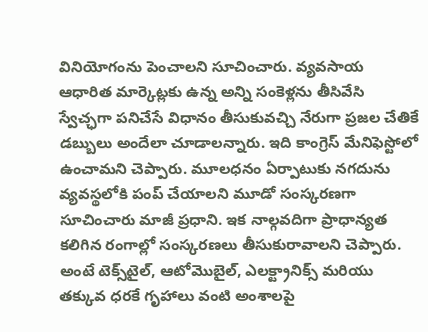వినియోగంను పెంచాలని సూచించారు. వ్యవసాయ ఆధారిత మార్కెట్లకు ఉన్న అన్ని సంకెళ్లను తీసివేసి స్వేచ్ఛగా పనిచేసే విధానం తీసుకువచ్చి నేరుగా ప్రజల చేతికే డబ్బులు అందేలా చూడాలన్నారు. ఇది కాంగ్రెస్ మేనిఫెస్టోలో ఉంచామని చెప్పారు. మూలధనం ఏర్పాటుకు నగదును వ్యవస్థలోకి పంప్ చేయాలని మూడో సంస్కరణగా సూచించారు మాజీ ప్రధాని. ఇక నాల్గవదిగా ప్రాధాన్యత కలిగిన రంగాల్లో సంస్కరణలు తీసుకురావాలని చెప్పారు. అంటే టెక్స్‌టైల్, ఆటోమొబైల్, ఎలక్ట్రానిక్స్ మరియు తక్కువ ధరకే గృహాలు వంటి అంశాలపై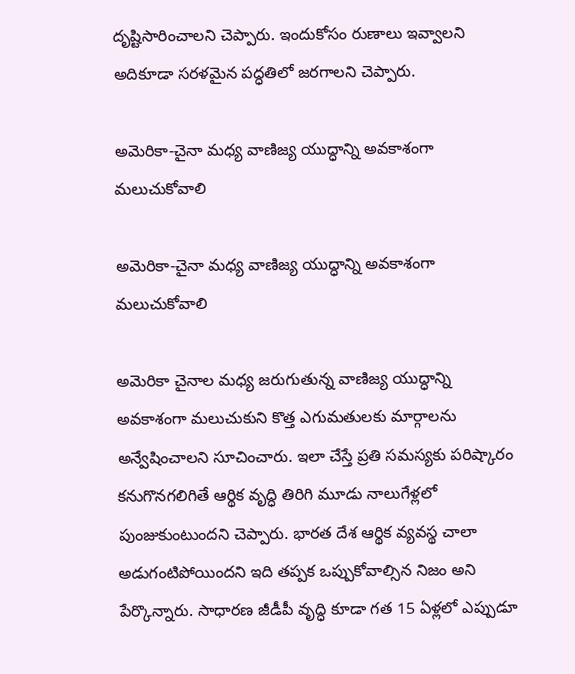దృష్టిసారించాలని చెప్పారు. ఇందుకోసం రుణాలు ఇవ్వాలని అదికూడా సరళమైన పద్ధతిలో జరగాలని చెప్పారు.

అమెరికా-చైనా మధ్య వాణిజ్య యుద్ధాన్ని అవకాశంగా మలుచుకోవాలి

అమెరికా-చైనా మధ్య వాణిజ్య యుద్ధాన్ని అవకాశంగా మలుచుకోవాలి

అమెరికా చైనాల మధ్య జరుగుతున్న వాణిజ్య యుద్ధాన్ని అవకాశంగా మలుచుకుని కొత్త ఎగుమతులకు మార్గాలను అన్వేషించాలని సూచించారు. ఇలా చేస్తే ప్రతి సమస్యకు పరిష్కారం కనుగొనగలిగితే ఆర్థిక వృద్ధి తిరిగి మూడు నాలుగేళ్లలో పుంజుకుంటుందని చెప్పారు. భారత దేశ ఆర్థిక వ్యవస్థ చాలా అడుగంటిపోయిందని ఇది తప్పక ఒప్పుకోవాల్సిన నిజం అని పేర్కొన్నారు. సాధారణ జీడీపీ వృద్ధి కూడా గత 15 ఏళ్లలో ఎప్పుడూ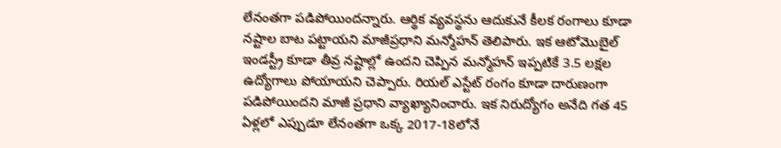లేనంతగా పడిపోయిందన్నారు. ఆర్థిక వ్యవస్థను ఆదుకునే కీలక రంగాలు కూడా నష్టాల బాట పట్టాయని మాజీప్రధాని మన్మోహన్ తెలిపారు. ఇక ఆటోమొబైల్ ఇండస్ట్రీ కూడా తీవ్ర నష్టాల్లో ఉందని చెప్పిన మన్మోహన్ ఇప్పటికే 3.5 లక్షల ఉద్యోగాలు పోయాయని చెప్పారు. రియల్ ఎస్టేట్ రంగం కూడా దారుణంగా పడిపోయిందని మాజీ ప్రధాని వ్యాఖ్యానించారు. ఇక నిరుద్యోగం అనేది గత 45 ఏళ్లలో ఎప్పుడూ లేనంతగా ఒక్క 2017-18లోనే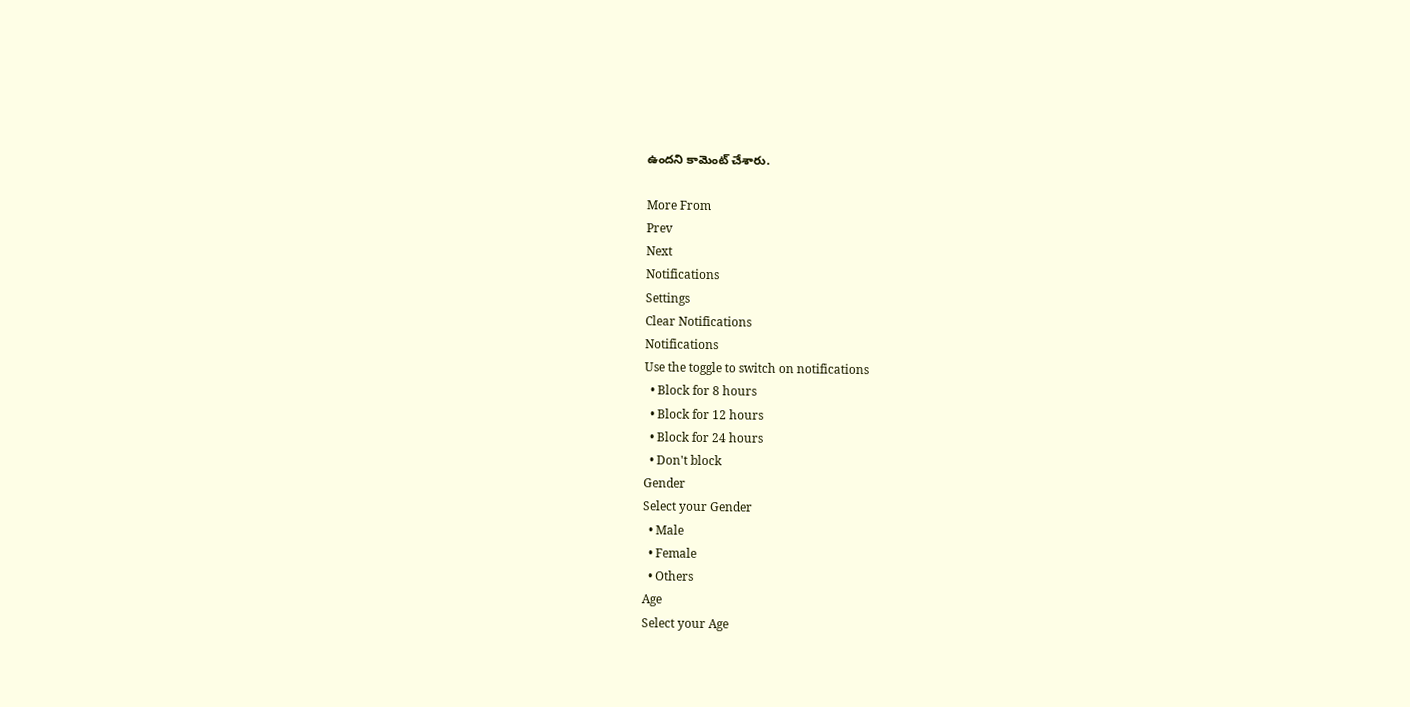ఉందని కామెంట్ చేశారు.

More From
Prev
Next
Notifications
Settings
Clear Notifications
Notifications
Use the toggle to switch on notifications
  • Block for 8 hours
  • Block for 12 hours
  • Block for 24 hours
  • Don't block
Gender
Select your Gender
  • Male
  • Female
  • Others
Age
Select your Age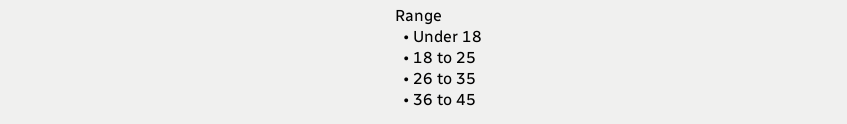Range
  • Under 18
  • 18 to 25
  • 26 to 35
  • 36 to 45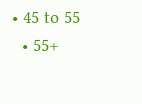• 45 to 55
  • 55+